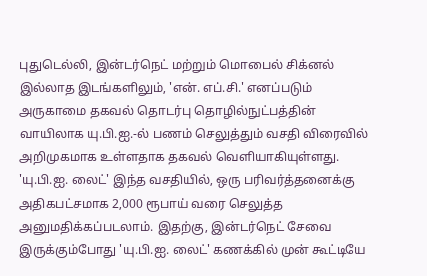புதுடெல்லி, இன்டர்நெட் மற்றும் மொபைல் சிக்னல் இல்லாத இடங்களிலும், 'என். எப்.சி.' எனப்படும் அருகாமை தகவல் தொடர்பு தொழில்நுட்பத்தின் வாயிலாக யு.பி.ஐ.-ல் பணம் செலுத்தும் வசதி விரைவில் அறிமுகமாக உள்ளதாக தகவல் வெளியாகியுள்ளது. 'யு.பி.ஐ. லைட்' இந்த வசதியில், ஒரு பரிவர்த்தனைக்கு அதிகபட்சமாக 2,000 ரூபாய் வரை செலுத்த அனுமதிக்கப்படலாம். இதற்கு, இன்டர்நெட் சேவை இருக்கும்போது 'யு.பி.ஐ. லைட்' கணக்கில் முன் கூட்டியே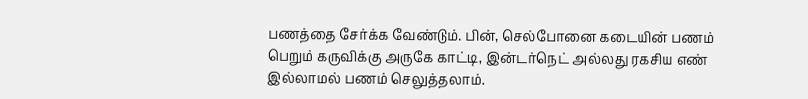பணத்தை சேர்க்க வேண்டும். பின், செல்போனை கடையின் பணம் பெறும் கருவிக்கு அருகே காட்டி, இன்டர்நெட் அல்லது ரகசிய எண் இல்லாமல் பணம் செலுத்தலாம்.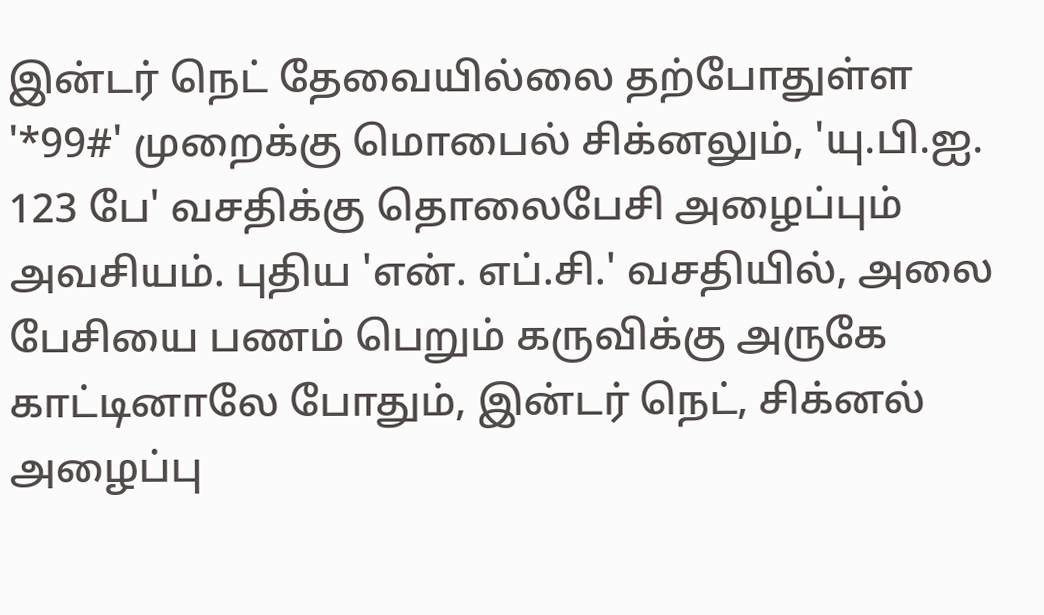இன்டர் நெட் தேவையில்லை தற்போதுள்ள '*99#' முறைக்கு மொபைல் சிக்னலும், 'யு.பி.ஐ. 123 பே' வசதிக்கு தொலைபேசி அழைப்பும் அவசியம். புதிய 'என். எப்.சி.' வசதியில், அலை பேசியை பணம் பெறும் கருவிக்கு அருகே காட்டினாலே போதும், இன்டர் நெட், சிக்னல் அழைப்பு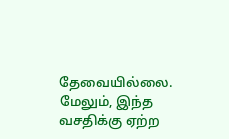தேவையில்லை. மேலும், இந்த வசதிக்கு ஏற்ற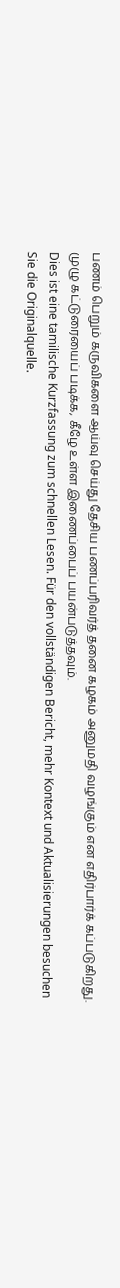பணம் பெறும் கருவிகளை ஆய்வு செய்து தேசிய பணப்பரிவர்த் தனை கழகம் அனுமதி வழங்கும் என எதிர்பார்க் கப்படுகிறது. முழு கட்டுரையைப் படிக்க, கீழே உள்ள இணைப்பைப் பயன்படுத்தவும்.
Dies ist eine tamilische Kurzfassung zum schnellen Lesen. Für den vollständigen Bericht, mehr Kontext und Aktualisierungen besuchen Sie die Originalquelle.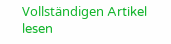Vollständigen Artikel lesen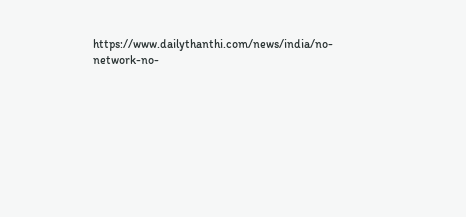https://www.dailythanthi.com/news/india/no-network-no-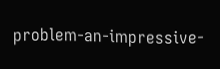problem-an-impressive-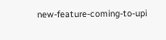new-feature-coming-to-upi